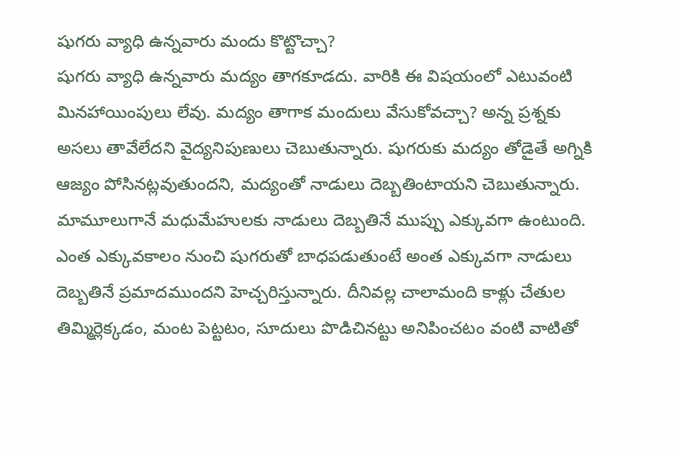షుగరు వ్యాధి ఉన్నవారు మందు కొట్టొచ్చా?
షుగరు వ్యాధి ఉన్నవారు మద్యం తాగకూడదు. వారికి ఈ విషయంలో ఎటువంటి మినహాయింపులు లేవు. మద్యం తాగాక మందులు వేసుకోవచ్చా? అన్న ప్రశ్నకు అసలు తావేలేదని వైద్యనిపుణులు చెబుతున్నారు. షుగరుకు మద్యం తోడైతే అగ్నికి ఆజ్యం పోసినట్లవుతుందని, మద్యంతో నాడులు దెబ్బతింటాయని చెబుతున్నారు.
మామూలుగానే మధుమేహులకు నాడులు దెబ్బతినే ముప్పు ఎక్కువగా ఉంటుంది. ఎంత ఎక్కువకాలం నుంచి షుగరుతో బాధపడుతుంటే అంత ఎక్కువగా నాడులు దెబ్బతినే ప్రమాదముందని హెచ్చరిస్తున్నారు. దీనివల్ల చాలామంది కాళ్లు చేతుల తిమ్మిర్లెక్కడం, మంట పెట్టటం, సూదులు పొడిచినట్టు అనిపించటం వంటి వాటితో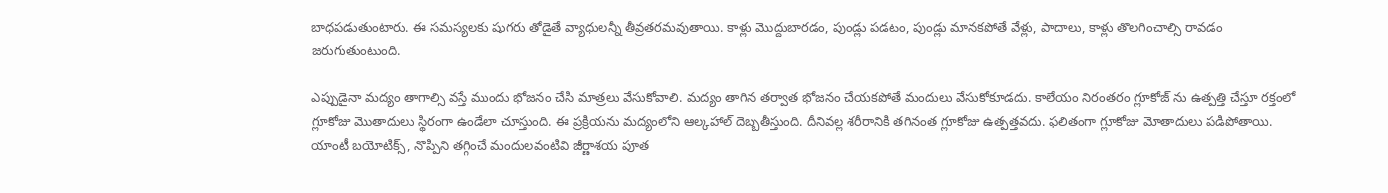బాధపడుతుంటారు. ఈ సమస్యలకు షుగరు తోడైతే వ్యాధులన్నీ తీవ్రతరమవుతాయి. కాళ్లు మొద్దుబారడం, పుండ్లు పడటం, పుండ్లు మానకపోతే వేళ్లు, పాదాలు, కాళ్లు తొలగించాల్సి రావడం జరుగుతుంటుంది.

ఎప్పుడైనా మద్యం తాగాల్సి వస్తే ముందు భోజనం చేసి మాత్రలు వేసుకోవాలి. మద్యం తాగిన తర్వాత భోజనం చేయకపోతే మందులు వేసుకోకూడదు. కాలేయం నిరంతరం గ్లూకోజ్ ను ఉత్పత్తి చేస్తూ రక్తంలో గ్లూకోజు మొతాదులు స్థిరంగా ఉండేలా చూస్తుంది. ఈ ప్రక్రియను మద్యంలోని ఆల్కహాల్ దెబ్బతీస్తుంది. దీనివల్ల శరీరానికి తగినంత గ్లూకోజు ఉత్పత్తవదు. ఫలితంగా గ్లూకోజు మోతాదులు పడిపోతాయి.
యాంటీ బయోటిక్స్, నొప్పిని తగ్గించే మందులవంటివి జీర్ణాశయ పూత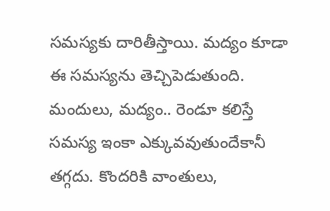సమస్యకు దారితీస్తాయి. మద్యం కూడా ఈ సమస్యను తెచ్చిపెడుతుంది. మందులు, మద్యం.. రెండూ కలిస్తే సమస్య ఇంకా ఎక్కువవుతుందేకానీ తగ్గదు. కొందరికి వాంతులు,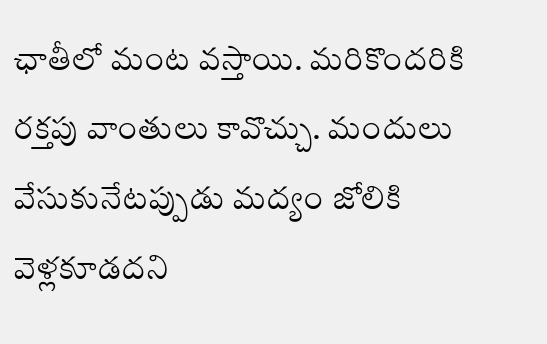ఛాతీలో మంట వస్తాయి. మరికొందరికి రక్తపు వాంతులు కావొచ్చు. మందులు వేసుకునేటప్పుడు మద్యం జోలికి వెళ్లకూడదని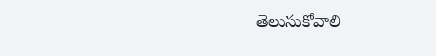తెలుసుకోవాలి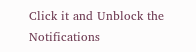Click it and Unblock the Notifications